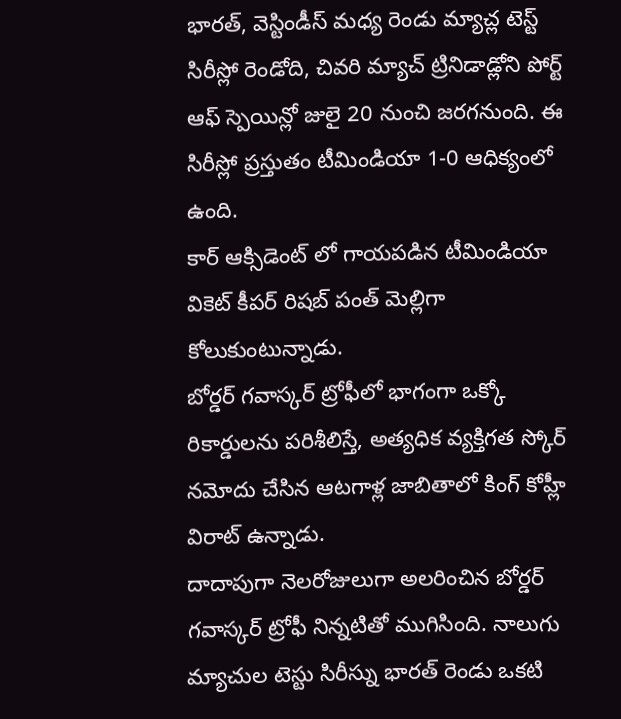భారత్, వెస్టిండీస్ మధ్య రెండు మ్యాచ్ల టెస్ట్ సిరీస్లో రెండోది, చివరి మ్యాచ్ ట్రినిడాడ్లోని పోర్ట్ ఆఫ్ స్పెయిన్లో జులై 20 నుంచి జరగనుంది. ఈ సిరీస్లో ప్రస్తుతం టీమిండియా 1-0 ఆధిక్యంలో ఉంది.
కార్ ఆక్సిడెంట్ లో గాయపడిన టీమిండియా వికెట్ కీపర్ రిషబ్ పంత్ మెల్లిగా కోలుకుంటున్నాడు.
బోర్డర్ గవాస్కర్ ట్రోఫీలో భాగంగా ఒక్కో రికార్డులను పరిశీలిస్తే, అత్యధిక వ్యక్తిగత స్కోర్ నమోదు చేసిన ఆటగాళ్ల జాబితాలో కింగ్ కోహ్లీ విరాట్ ఉన్నాడు.
దాదాపుగా నెలరోజులుగా అలరించిన బోర్డర్ గవాస్కర్ ట్రోఫీ నిన్నటితో ముగిసింది. నాలుగు మ్యాచుల టెస్టు సిరీస్ను భారత్ రెండు ఒకటి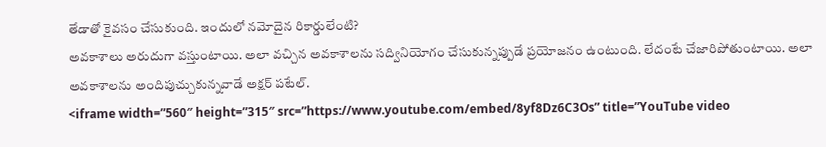తేడాతో కైవసం చేసుకుంది. ఇందులో నమోదైన రికార్డులేంటి?
అవకాశాలు అరుదుగా వస్తుంటాయి. అలా వచ్చిన అవకాశాలను సద్వినియోగం చేసుకున్నప్పుడే ప్రయోజనం ఉంటుంది. లేదంటే చేజారిపోతుంటాయి. అలా అవకాశాలను అందిపుచ్చుకున్నవాడే అక్షర్ పటేల్.
<iframe width=”560″ height=”315″ src=”https://www.youtube.com/embed/8yf8Dz6C3Os” title=”YouTube video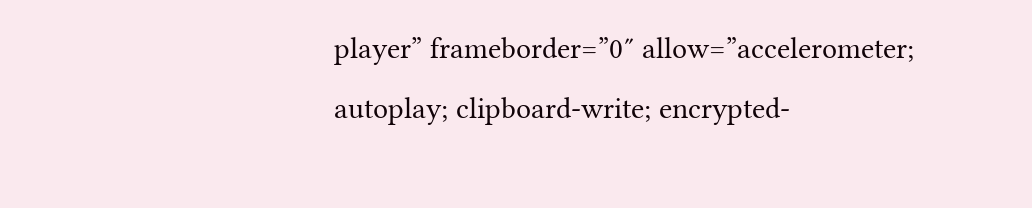player” frameborder=”0″ allow=”accelerometer; autoplay; clipboard-write; encrypted-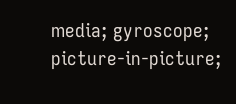media; gyroscope; picture-in-picture;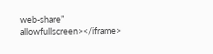web-share” allowfullscreen></iframe>